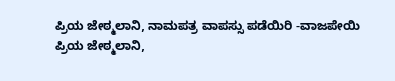ಪ್ರಿಯ ಜೇಠ್ಮಲಾನಿ, ನಾಮಪತ್ರ ವಾಪಸ್ಸು ಪಡೆಯಿರಿ -ವಾಜಪೇಯಿ
ಪ್ರಿಯ ಜೇಠ್ಮಲಾನಿ,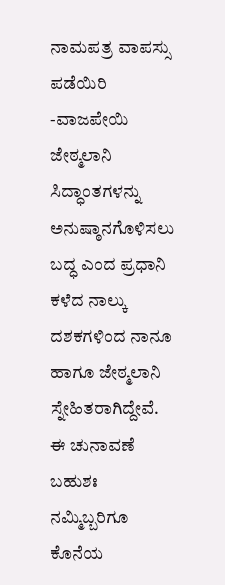ನಾಮಪತ್ರ ವಾಪಸ್ಸು ಪಡೆಯಿರಿ -ವಾಜಪೇಯಿ
ಜೇಠ್ಮಲಾನಿ ಸಿದ್ಧಾಂತಗಳನ್ನು ಅನುಷ್ಠಾನಗೊಳಿಸಲು ಬದ್ಧ ಎಂದ ಪ್ರಧಾನಿ
ಕಳೆದ ನಾಲ್ಕು ದಶಕಗಳಿಂದ ನಾನೂ ಹಾಗೂ ಜೇಠ್ಮಲಾನಿ ಸ್ನೇಹಿತರಾಗಿದ್ದೇವೆ. ಈ ಚುನಾವಣೆ ಬಹುಶಃ ನಮ್ಮಿಬ್ಬರಿಗೂ ಕೊನೆಯ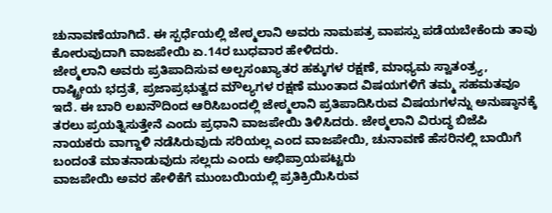ಚುನಾವಣೆಯಾಗಿದೆ. ಈ ಸ್ಪರ್ಧೆಯಲ್ಲಿ ಜೇಠ್ಮಲಾನಿ ಅವರು ನಾಮಪತ್ರ ವಾಪಸ್ಸು ಪಡೆಯಬೇಕೆಂದು ತಾವು ಕೋರುವುದಾಗಿ ವಾಜಪೇಯಿ ಏ.14ರ ಬುಧವಾರ ಹೇಳಿದರು.
ಜೇಠ್ಮಲಾನಿ ಅವರು ಪ್ರತಿಪಾದಿಸುವ ಅಲ್ಪಸಂಖ್ಯಾತರ ಹಕ್ಕುಗಳ ರಕ್ಷಣೆ, ಮಾಧ್ಯಮ ಸ್ವಾತಂತ್ರ್ಯ, ರಾಷ್ಟ್ರೀಯ ಭದ್ರತೆ, ಪ್ರಜಾಪ್ರಭುತ್ವದ ಮೌಲ್ಯಗಳ ರಕ್ಷಣೆ ಮುಂತಾದ ವಿಷಯಗಳಿಗೆ ತಮ್ಮ ಸಹಮತವೂ ಇದೆ. ಈ ಬಾರಿ ಲಖನೌದಿಂದ ಆರಿಸಿಬಂದಲ್ಲಿ ಜೇಠ್ಮಲಾನಿ ಪ್ರತಿಪಾದಿಸಿರುವ ವಿಷಯಗಳನ್ನು ಅನುಷ್ಠಾನಕ್ಕೆ ತರಲು ಪ್ರಯತ್ನಿಸುತ್ತೇನೆ ಎಂದು ಪ್ರಧಾನಿ ವಾಜಪೇಯಿ ತಿಳಿಸಿದರು. ಜೇಠ್ಮಲಾನಿ ವಿರುದ್ಧ ಬಿಜೆಪಿ ನಾಯಕರು ವಾಗ್ದಾಳಿ ನಡೆಸಿರುವುದು ಸರಿಯಲ್ಲ ಎಂದ ವಾಜಪೇಯಿ, ಚುನಾವಣೆ ಹೆಸರಿನಲ್ಲಿ ಬಾಯಿಗೆ ಬಂದಂತೆ ಮಾತನಾಡುವುದು ಸಲ್ಲದು ಎಂದು ಅಭಿಪ್ರಾಯಪಟ್ಟರು
ವಾಜಪೇಯಿ ಅವರ ಹೇಳಿಕೆಗೆ ಮುಂಬಯಿಯಲ್ಲಿ ಪ್ರತಿಕ್ರಿಯಿಸಿರುವ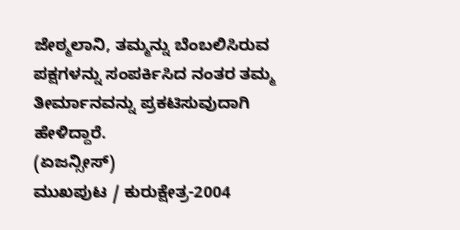ಜೇಠ್ಮಲಾನಿ, ತಮ್ಮನ್ನು ಬೆಂಬಲಿಸಿರುವ ಪಕ್ಷಗಳನ್ನು ಸಂಪರ್ಕಿಸಿದ ನಂತರ ತಮ್ಮ ತೀರ್ಮಾನವನ್ನು ಪ್ರಕಟಿಸುವುದಾಗಿ ಹೇಳಿದ್ದಾರೆ.
(ಏಜನ್ಸೀಸ್)
ಮುಖಪುಟ / ಕುರುಕ್ಷೇತ್ರ-2004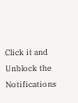Click it and Unblock the Notifications